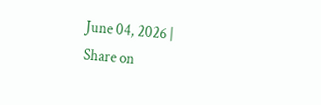June 04, 2026 |
Share on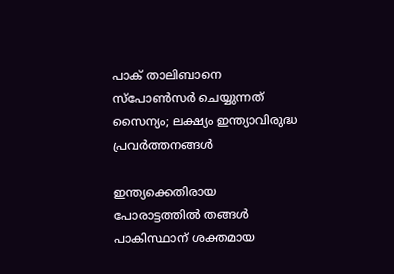പാക് താലിബാനെ സ്പോണ്‍സര്‍ ചെയ്യുന്നത് സൈന്യം; ലക്ഷ്യം ഇന്ത്യാവിരുദ്ധ പ്രവര്‍ത്തനങ്ങള്‍

ഇന്ത്യക്കെതിരായ പോരാട്ടത്തില്‍ തങ്ങള്‍ പാകിസ്ഥാന് ശക്തമായ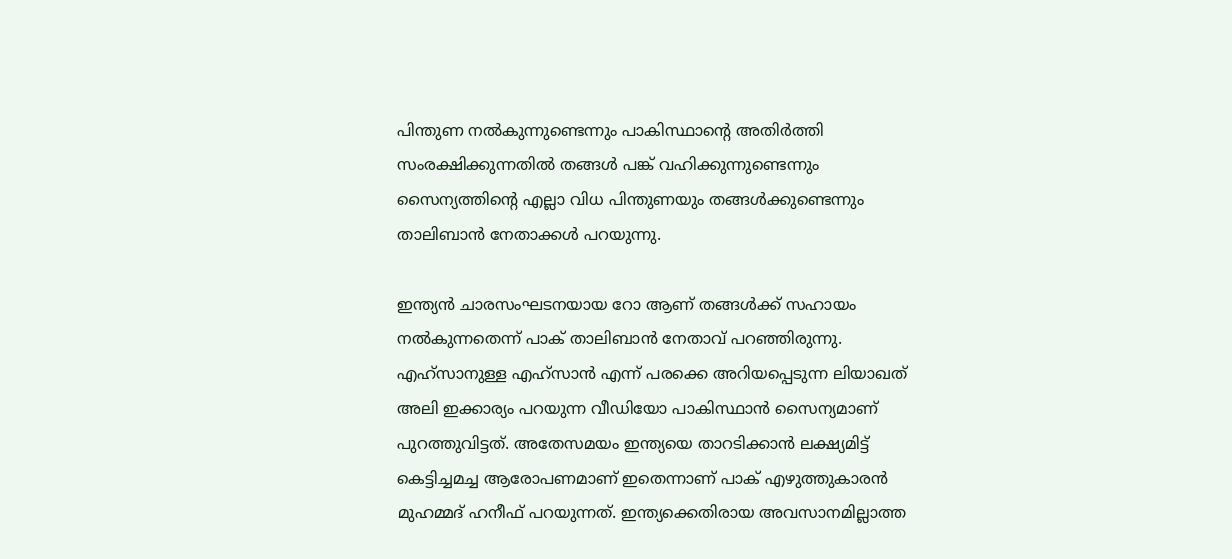പിന്തുണ നല്‍കുന്നുണ്ടെന്നും പാകിസ്ഥാന്റെ അതിര്‍ത്തി സംരക്ഷിക്കുന്നതില്‍ തങ്ങള്‍ പങ്ക് വഹിക്കുന്നുണ്ടെന്നും സൈന്യത്തിന്റെ എല്ലാ വിധ പിന്തുണയും തങ്ങള്‍ക്കുണ്ടെന്നും താലിബാന്‍ നേതാക്കള്‍ പറയുന്നു.

ഇന്ത്യന്‍ ചാരസംഘടനയായ റോ ആണ് തങ്ങള്‍ക്ക് സഹായം നല്‍കുന്നതെന്ന് പാക് താലിബാന്‍ നേതാവ് പറഞ്ഞിരുന്നു. എഹ്‌സാനുള്ള എഹ്‌സാന്‍ എന്ന് പരക്കെ അറിയപ്പെടുന്ന ലിയാഖത് അലി ഇക്കാര്യം പറയുന്ന വീഡിയോ പാകിസ്ഥാന്‍ സൈന്യമാണ് പുറത്തുവിട്ടത്. അതേസമയം ഇന്ത്യയെ താറടിക്കാന്‍ ലക്ഷ്യമിട്ട് കെട്ടിച്ചമച്ച ആരോപണമാണ് ഇതെന്നാണ് പാക് എഴുത്തുകാരന്‍ മുഹമ്മദ് ഹനീഫ് പറയുന്നത്. ഇന്ത്യക്കെതിരായ അവസാനമില്ലാത്ത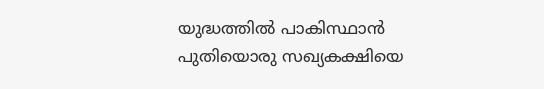യുദ്ധത്തില്‍ പാകിസ്ഥാന്‍ പുതിയൊരു സഖ്യകക്ഷിയെ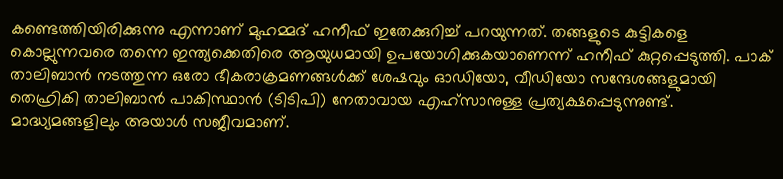കണ്ടെത്തിയിരിക്കുന്നു എന്നാണ് മുഹമ്മദ് ഹനീഫ് ഇതേക്കുറിച്ച് പറയുന്നത്. തങ്ങളുടെ കുട്ടികളെ കൊല്ലുന്നവരെ തന്നെ ഇന്ത്യക്കെതിരെ ആയുധമായി ഉപയോഗിക്കുകയാണെന്ന് ഹനീഫ് കുറ്റപ്പെടുത്തി. പാക് താലിബാന്‍ നടത്തുന്ന ഒരോ ഭീകരാക്രമണങ്ങള്‍ക്ക് ശേഷവും ഓഡിയോ, വീഡിയോ സന്ദേശങ്ങളുമായി തെഹ്രികി താലിബാന്‍ പാകിസ്ഥാന്‍ (ടിടിപി) നേതാവായ എഹ്‌സാനുള്ള പ്രത്യക്ഷപ്പെടുന്നുണ്ട്. മാദ്ധ്യമങ്ങളിലും അയാള്‍ സജീവമാണ്.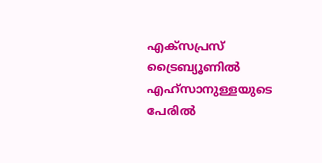എക്‌സപ്രസ് ട്രൈബ്യൂണില്‍ എഹ്‌സാനുള്ളയുടെ പേരില്‍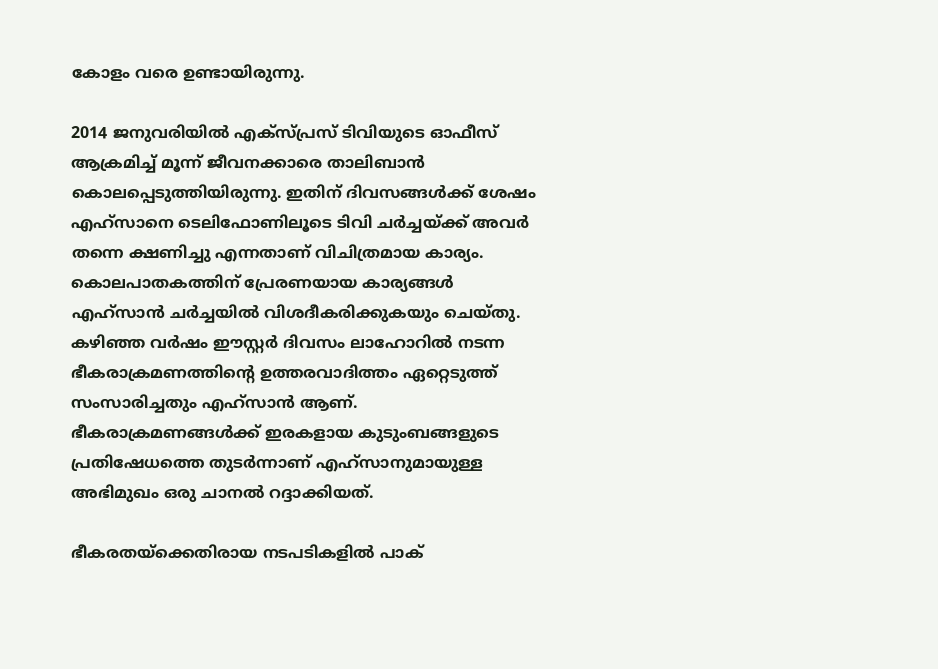കോളം വരെ ഉണ്ടായിരുന്നു.

2014 ജനുവരിയില്‍ എക്‌സ്പ്രസ് ടിവിയുടെ ഓഫീസ് ആക്രമിച്ച് മൂന്ന് ജീവനക്കാരെ താലിബാന്‍ കൊലപ്പെടുത്തിയിരുന്നു. ഇതിന് ദിവസങ്ങള്‍ക്ക് ശേഷം എഹ്‌സാനെ ടെലിഫോണിലൂടെ ടിവി ചര്‍ച്ചയ്ക്ക് അവര്‍ തന്നെ ക്ഷണിച്ചു എന്നതാണ് വിചിത്രമായ കാര്യം. കൊലപാതകത്തിന് പ്രേരണയായ കാര്യങ്ങള്‍ എഹ്‌സാന്‍ ചര്‍ച്ചയില്‍ വിശദീകരിക്കുകയും ചെയ്തു. കഴിഞ്ഞ വര്‍ഷം ഈസ്റ്റര്‍ ദിവസം ലാഹോറില്‍ നടന്ന ഭീകരാക്രമണത്തിന്റെ ഉത്തരവാദിത്തം ഏറ്റെടുത്ത് സംസാരിച്ചതും എഹ്‌സാന്‍ ആണ്. ഭീകരാക്രമണങ്ങള്‍ക്ക് ഇരകളായ കുടുംബങ്ങളുടെ പ്രതിഷേധത്തെ തുടര്‍ന്നാണ് എഹ്‌സാനുമായുള്ള അഭിമുഖം ഒരു ചാനല്‍ റദ്ദാക്കിയത്.

ഭീകരതയ്‌ക്കെതിരായ നടപടികളില്‍ പാക്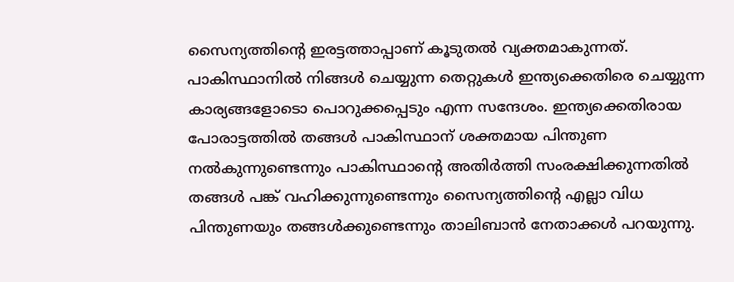സൈന്യത്തിന്റെ ഇരട്ടത്താപ്പാണ് കൂടുതല്‍ വ്യക്തമാകുന്നത്. പാകിസ്ഥാനില്‍ നിങ്ങള്‍ ചെയ്യുന്ന തെറ്റുകള്‍ ഇന്ത്യക്കെതിരെ ചെയ്യുന്ന കാര്യങ്ങളോടൊ പൊറുക്കപ്പെടും എന്ന സന്ദേശം. ഇന്ത്യക്കെതിരായ പോരാട്ടത്തില്‍ തങ്ങള്‍ പാകിസ്ഥാന് ശക്തമായ പിന്തുണ നല്‍കുന്നുണ്ടെന്നും പാകിസ്ഥാന്റെ അതിര്‍ത്തി സംരക്ഷിക്കുന്നതില്‍ തങ്ങള്‍ പങ്ക് വഹിക്കുന്നുണ്ടെന്നും സൈന്യത്തിന്റെ എല്ലാ വിധ പിന്തുണയും തങ്ങള്‍ക്കുണ്ടെന്നും താലിബാന്‍ നേതാക്കള്‍ പറയുന്നു.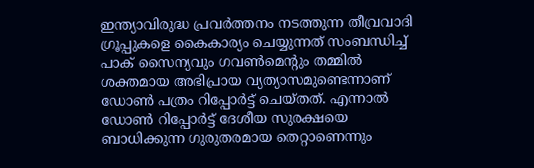ഇന്ത്യാവിരുദ്ധ പ്രവര്‍ത്തനം നടത്തുന്ന തീവ്രവാദി ഗ്രൂപ്പുകളെ കൈകാര്യം ചെയ്യുന്നത് സംബന്ധിച്ച് പാക് സൈന്യവും ഗവണ്‍മെന്റും തമ്മില്‍ ശക്തമായ അഭിപ്രായ വ്യത്യാസമുണ്ടെന്നാണ് ഡോണ്‍ പത്രം റിപ്പോര്‍ട്ട് ചെയ്തത്. എന്നാല്‍ ഡോണ്‍ റിപ്പോര്‍ട്ട് ദേശീയ സുരക്ഷയെ ബാധിക്കുന്ന ഗുരുതരമായ തെറ്റാണെന്നും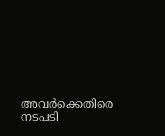അവര്‍ക്കെതിരെ നടപടി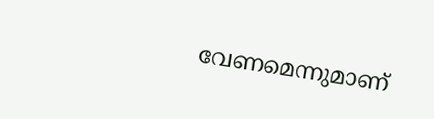വേണമെന്നുമാണ്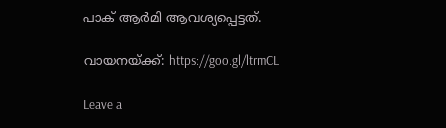പാക് ആര്‍മി ആവശ്യപ്പെട്ടത്.

വായനയ്ക്ക്: https://goo.gl/ltrmCL

Leave a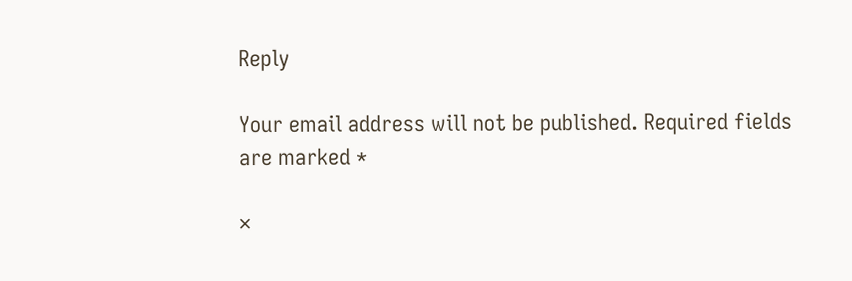Reply

Your email address will not be published. Required fields are marked *

×